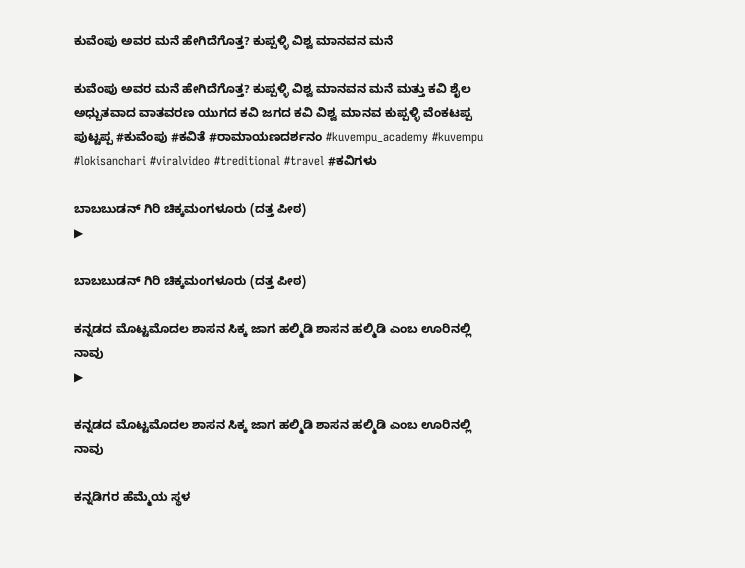ಕುವೆಂಪು ಅವರ ಮನೆ ಹೇಗಿದೆಗೊತ್ತ? ಕುಪ್ಪಳ್ಳಿ ವಿಶ್ವ ಮಾನವನ ಮನೆ

ಕುವೆಂಪು ಅವರ ಮನೆ ಹೇಗಿದೆಗೊತ್ತ? ಕುಪ್ಪಳ್ಳಿ ವಿಶ್ವ ಮಾನವನ ಮನೆ ಮತ್ತು ಕವಿ ಶೈಲ ಅಧ್ಬುತವಾದ ವಾತವರಣ ಯುಗದ ಕವಿ ಜಗದ ಕವಿ ವಿಶ್ವ ಮಾನವ ಕುಪ್ಪಳ್ಳಿ ವೆಂಕಟಪ್ಪ ಪುಟ್ಟಪ್ಪ #ಕುವೆಂಪು #ಕವಿತೆ #ರಾಮಾಯಣದರ್ಶನಂ #kuvempu_academy #kuvempu #lokisanchari #viralvideo #treditional #travel #ಕವಿಗಳು

ಬಾಬಬುಡನ್ ಗಿರಿ ಚಿಕ್ಕಮಂಗಳೂರು (ದತ್ತ ಪೀಠ)
▶

ಬಾಬಬುಡನ್ ಗಿರಿ ಚಿಕ್ಕಮಂಗಳೂರು (ದತ್ತ ಪೀಠ)

ಕನ್ನಡದ ಮೊಟ್ಟಮೊದಲ ಶಾಸನ ಸಿಕ್ಕ ಜಾಗ ಹಲ್ಮಿಡಿ ಶಾಸನ ಹಲ್ಮಿಡಿ ಎಂಬ ಊರಿನಲ್ಲಿ ನಾವು
▶

ಕನ್ನಡದ ಮೊಟ್ಟಮೊದಲ ಶಾಸನ ಸಿಕ್ಕ ಜಾಗ ಹಲ್ಮಿಡಿ ಶಾಸನ ಹಲ್ಮಿಡಿ ಎಂಬ ಊರಿನಲ್ಲಿ ನಾವು

ಕನ್ನಡಿಗರ ಹೆಮ್ಮೆಯ ಸ್ಥಳ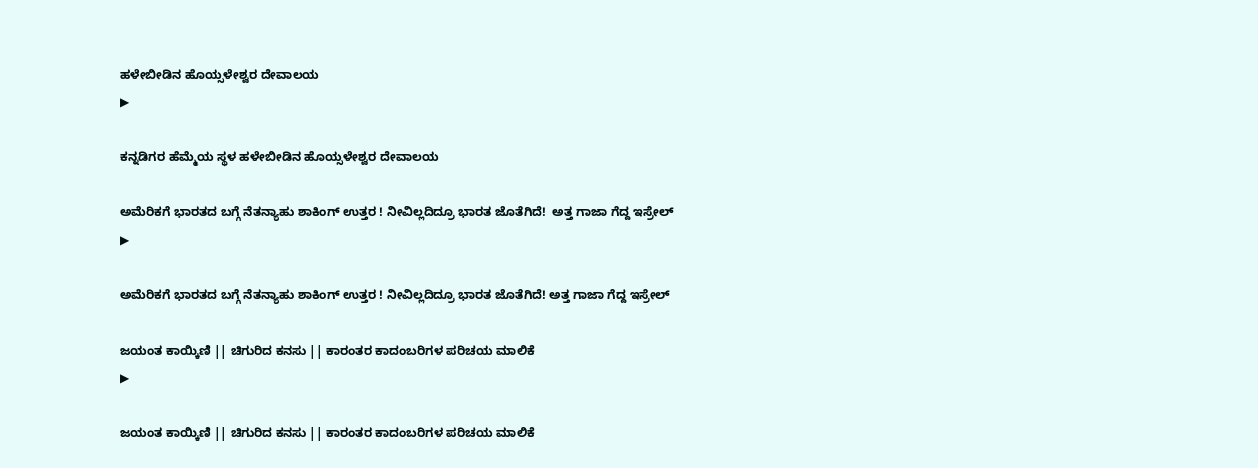ಹಳೇಬೀಡಿನ ಹೊಯ್ಸಳೇಶ್ವರ ದೇವಾಲಯ
▶

ಕನ್ನಡಿಗರ ಹೆಮ್ಮೆಯ ಸ್ಥಳ ಹಳೇಬೀಡಿನ ಹೊಯ್ಸಳೇಶ್ವರ ದೇವಾಲಯ

ಅಮೆರಿಕಗೆ ಭಾರತದ ಬಗ್ಗೆ ನೆತನ್ಯಾಹು ಶಾಕಿಂಗ್ ಉತ್ತರ ! ನೀವಿಲ್ಲದಿದ್ರೂ ಭಾರತ ಜೊತೆಗಿದೆ!  ಅತ್ತ ಗಾಜಾ ಗೆದ್ದ ಇಸ್ರೇಲ್
▶

ಅಮೆರಿಕಗೆ ಭಾರತದ ಬಗ್ಗೆ ನೆತನ್ಯಾಹು ಶಾಕಿಂಗ್ ಉತ್ತರ ! ನೀವಿಲ್ಲದಿದ್ರೂ ಭಾರತ ಜೊತೆಗಿದೆ! ಅತ್ತ ಗಾಜಾ ಗೆದ್ದ ಇಸ್ರೇಲ್

ಜಯಂತ ಕಾಯ್ಕಿಣಿ || ಚಿಗುರಿದ ಕನಸು || ಕಾರಂತರ ಕಾದಂಬರಿಗಳ ಪರಿಚಯ ಮಾಲಿಕೆ
▶

ಜಯಂತ ಕಾಯ್ಕಿಣಿ || ಚಿಗುರಿದ ಕನಸು || ಕಾರಂತರ ಕಾದಂಬರಿಗಳ ಪರಿಚಯ ಮಾಲಿಕೆ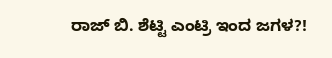ರಾಜ್ ಬಿ. ಶೆಟ್ಟಿ ಎಂಟ್ರಿ ಇಂದ ಜಗಳ?!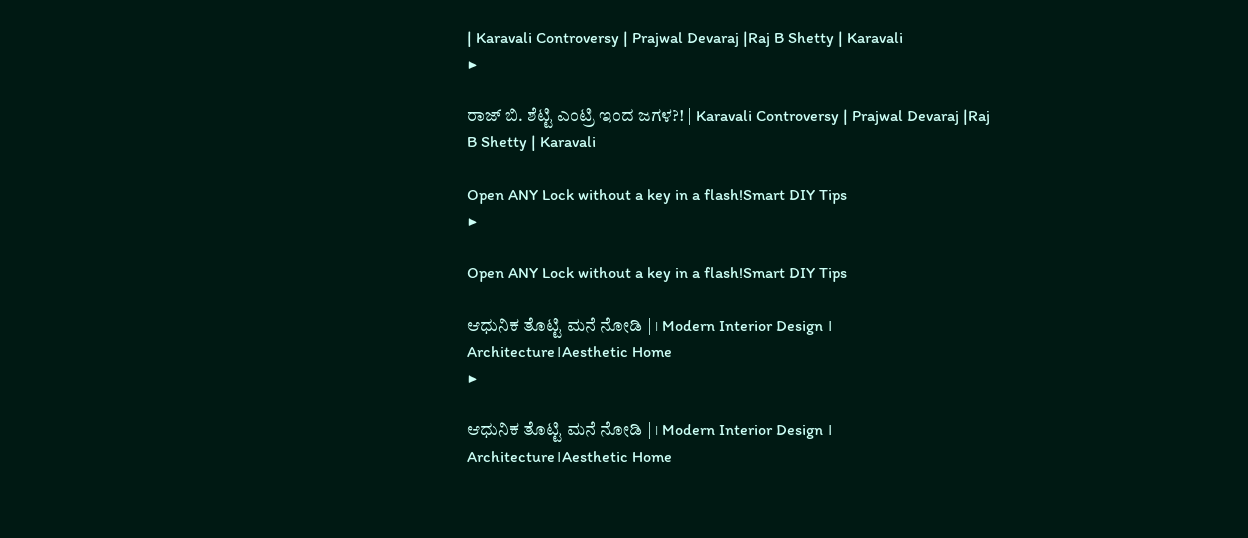| Karavali Controversy | Prajwal Devaraj |Raj B Shetty | Karavali
▶

ರಾಜ್ ಬಿ. ಶೆಟ್ಟಿ ಎಂಟ್ರಿ ಇಂದ ಜಗಳ?! | Karavali Controversy | Prajwal Devaraj |Raj B Shetty | Karavali

Open ANY Lock without a key in a flash!Smart DIY Tips
▶

Open ANY Lock without a key in a flash!Smart DIY Tips

ಆಧುನಿಕ ತೊಟ್ಟಿ ಮನೆ ನೋಡಿ | । Modern Interior Design । Architecture।Aesthetic Home
▶

ಆಧುನಿಕ ತೊಟ್ಟಿ ಮನೆ ನೋಡಿ | । Modern Interior Design । Architecture।Aesthetic Home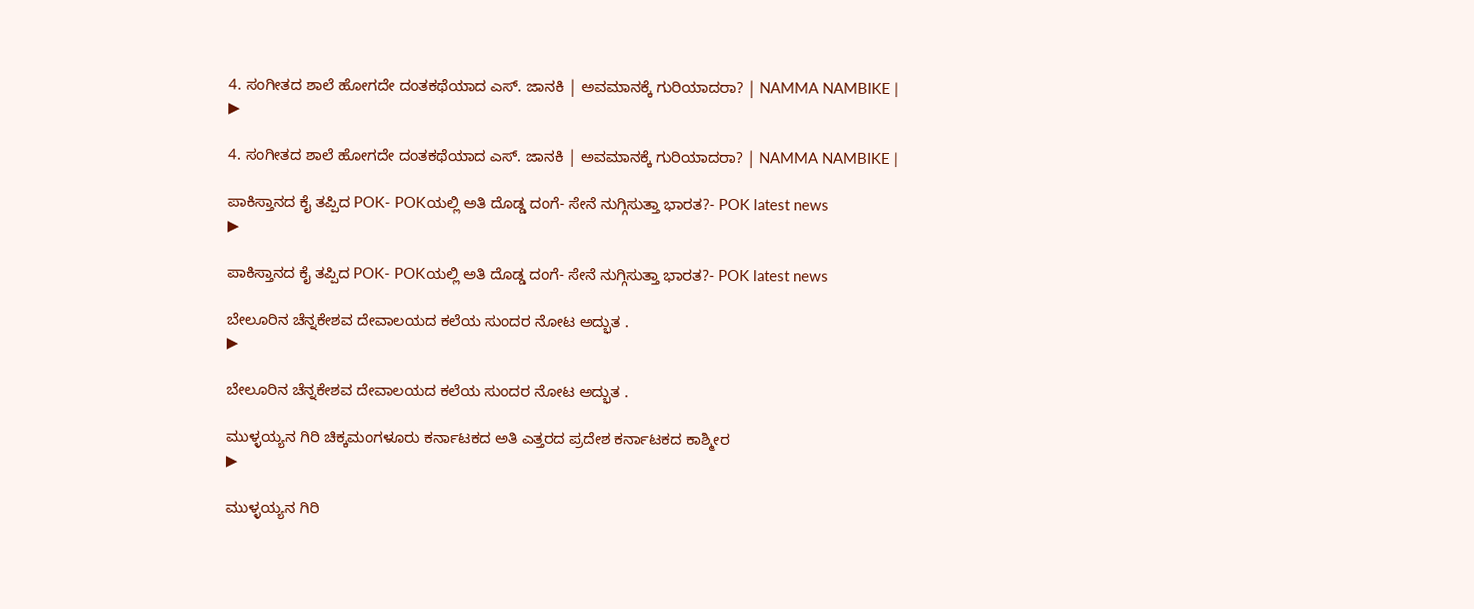4. ಸಂಗೀತದ ಶಾಲೆ ಹೋಗದೇ ದಂತಕಥೆಯಾದ ಎಸ್‌. ಜಾನಕಿ | ಅವಮಾನಕ್ಕೆ ಗುರಿಯಾದರಾ? | NAMMA NAMBIKE |
▶

4. ಸಂಗೀತದ ಶಾಲೆ ಹೋಗದೇ ದಂತಕಥೆಯಾದ ಎಸ್‌. ಜಾನಕಿ | ಅವಮಾನಕ್ಕೆ ಗುರಿಯಾದರಾ? | NAMMA NAMBIKE |

ಪಾಕಿಸ್ತಾನದ ಕೈ ತಪ್ಪಿದ POK- POKಯಲ್ಲಿ ಅತಿ ದೊಡ್ಡ ದಂಗೆ- ಸೇನೆ ನುಗ್ಗಿಸುತ್ತಾ ಭಾರತ?- POK latest news
▶

ಪಾಕಿಸ್ತಾನದ ಕೈ ತಪ್ಪಿದ POK- POKಯಲ್ಲಿ ಅತಿ ದೊಡ್ಡ ದಂಗೆ- ಸೇನೆ ನುಗ್ಗಿಸುತ್ತಾ ಭಾರತ?- POK latest news

ಬೇಲೂರಿನ ಚೆನ್ನಕೇಶವ ದೇವಾಲಯದ ಕಲೆಯ ಸುಂದರ ನೋಟ ಅದ್ಭುತ .
▶

ಬೇಲೂರಿನ ಚೆನ್ನಕೇಶವ ದೇವಾಲಯದ ಕಲೆಯ ಸುಂದರ ನೋಟ ಅದ್ಭುತ .

ಮುಳ್ಳಯ್ಯನ ಗಿರಿ ಚಿಕ್ಕಮಂಗಳೂರು ಕರ್ನಾಟಕದ ಅತಿ ಎತ್ತರದ ಪ್ರದೇಶ ಕರ್ನಾಟಕದ ಕಾಶ್ಮೀರ
▶

ಮುಳ್ಳಯ್ಯನ ಗಿರಿ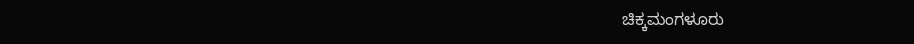ಚಿಕ್ಕಮಂಗಳೂರು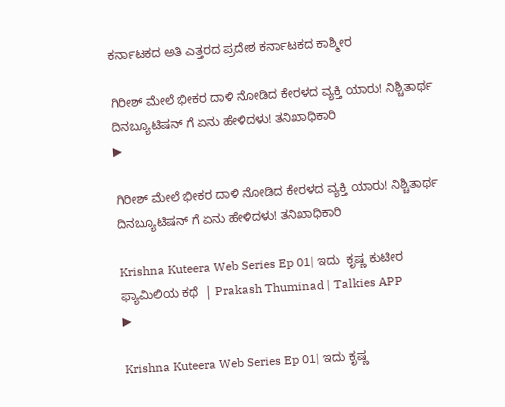ಕರ್ನಾಟಕದ ಅತಿ ಎತ್ತರದ ಪ್ರದೇಶ ಕರ್ನಾಟಕದ ಕಾಶ್ಮೀರ

ಗಿರೀಶ್ ಮೇಲೆ ಭೀಕರ ದಾಳಿ ನೋಡಿದ ಕೇರಳದ ವ್ಯಕ್ತಿ ಯಾರು! ನಿಶ್ಚಿತಾರ್ಥ ದಿನಬ್ಯೂಟಿಷನ್ ಗೆ ಏನು ಹೇಳಿದಳು! ತನಿಖಾಧಿಕಾರಿ
▶

ಗಿರೀಶ್ ಮೇಲೆ ಭೀಕರ ದಾಳಿ ನೋಡಿದ ಕೇರಳದ ವ್ಯಕ್ತಿ ಯಾರು! ನಿಶ್ಚಿತಾರ್ಥ ದಿನಬ್ಯೂಟಿಷನ್ ಗೆ ಏನು ಹೇಳಿದಳು! ತನಿಖಾಧಿಕಾರಿ

Krishna Kuteera Web Series Ep 01| ಇದು  ಕೃಷ್ಣ ಕುಟೀರ ಫ್ಯಾಮಿಲಿಯ ಕಥೆ  | Prakash Thuminad | Talkies APP
▶

Krishna Kuteera Web Series Ep 01| ಇದು ಕೃಷ್ಣ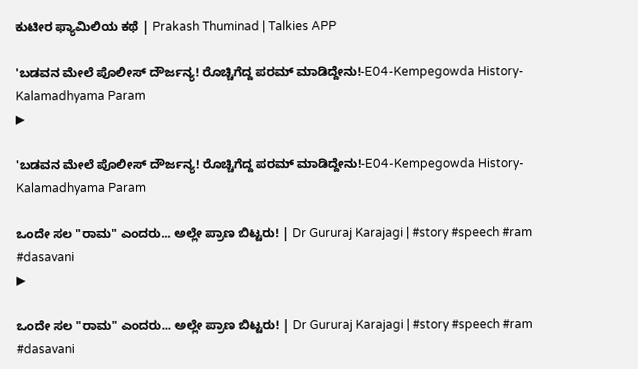ಕುಟೀರ ಫ್ಯಾಮಿಲಿಯ ಕಥೆ | Prakash Thuminad | Talkies APP

'ಬಡವನ ಮೇಲೆ ಪೊಲೀಸ್ ದೌರ್ಜನ್ಯ! ರೊಚ್ಚಿಗೆದ್ದ ಪರಮ್ ಮಾಡಿದ್ದೇನು!-E04-Kempegowda History-Kalamadhyama Param
▶

'ಬಡವನ ಮೇಲೆ ಪೊಲೀಸ್ ದೌರ್ಜನ್ಯ! ರೊಚ್ಚಿಗೆದ್ದ ಪರಮ್ ಮಾಡಿದ್ದೇನು!-E04-Kempegowda History-Kalamadhyama Param

ಒಂದೇ ಸಲ "ರಾಮ" ಎಂದರು... ಅಲ್ಲೇ ಪ್ರಾಣ ಬಿಟ್ಟರು! | Dr Gururaj Karajagi | #story #speech #ram #dasavani
▶

ಒಂದೇ ಸಲ "ರಾಮ" ಎಂದರು... ಅಲ್ಲೇ ಪ್ರಾಣ ಬಿಟ್ಟರು! | Dr Gururaj Karajagi | #story #speech #ram #dasavani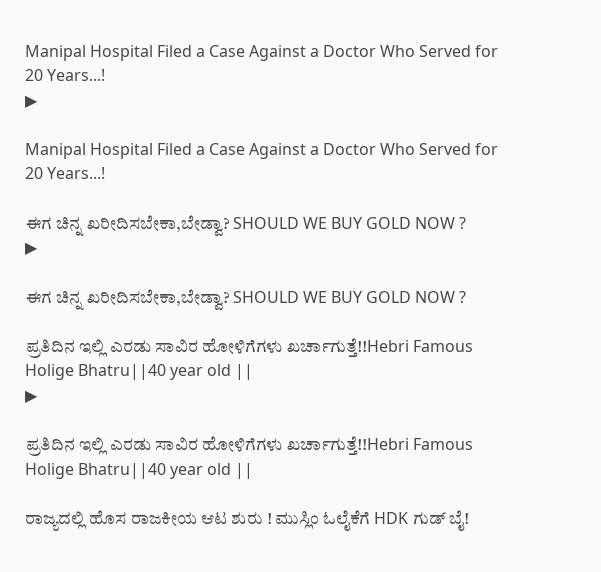Manipal Hospital Filed a Case Against a Doctor Who Served for 20 Years...!
▶

Manipal Hospital Filed a Case Against a Doctor Who Served for 20 Years...!

ಈಗ ಚಿನ್ನ ಖರೀದಿಸಬೇಕಾ,ಬೇಡ್ವಾ? SHOULD WE BUY GOLD NOW ?
▶

ಈಗ ಚಿನ್ನ ಖರೀದಿಸಬೇಕಾ,ಬೇಡ್ವಾ? SHOULD WE BUY GOLD NOW ?

ಪ್ರತಿದಿನ ಇಲ್ಲಿ ಎರಡು ಸಾವಿರ ಹೋಳಿಗೆಗಳು ಖರ್ಚಾಗುತ್ತೆ!!Hebri Famous Holige Bhatru||40 year old ||
▶

ಪ್ರತಿದಿನ ಇಲ್ಲಿ ಎರಡು ಸಾವಿರ ಹೋಳಿಗೆಗಳು ಖರ್ಚಾಗುತ್ತೆ!!Hebri Famous Holige Bhatru||40 year old ||

ರಾಜ್ಯದಲ್ಲಿ ಹೊಸ ರಾಜಕೀಯ ಆಟ ಶುರು ! ಮುಸ್ಲಿಂ ಓಲೈಕೆಗೆ HDK ಗುಡ್ ಬೈ!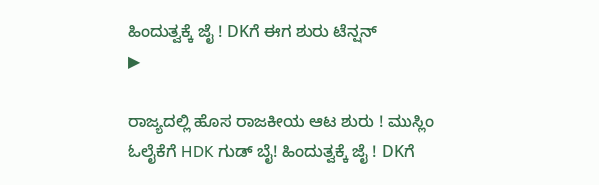ಹಿಂದುತ್ವಕ್ಕೆ ಜೈ ! DKಗೆ ಈಗ ಶುರು ಟೆನ್ಷನ್
▶

ರಾಜ್ಯದಲ್ಲಿ ಹೊಸ ರಾಜಕೀಯ ಆಟ ಶುರು ! ಮುಸ್ಲಿಂ ಓಲೈಕೆಗೆ HDK ಗುಡ್ ಬೈ! ಹಿಂದುತ್ವಕ್ಕೆ ಜೈ ! DKಗೆ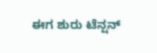ಈಗ ಶುರು ಟೆನ್ಷನ್